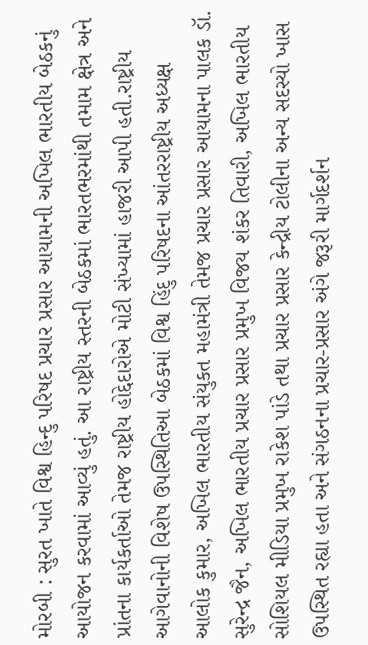મોરબી : સુરત ખાતે વિશ્વ હિન્દુ પરિષદ પ્રચાર પ્રસાર આયામની અખિલ ભારતીય બેઠકનું આયોજન કરવામાં આવ્યું હતું. આ રાષ્ટ્રીય સ્તરની બેઠકમાં ભારતભરમાંથી તમામ ક્ષેત્ર અને પ્રાંતના કાર્યકર્તાઓ તેમજ રાષ્ટ્રીય હોદ્દેદારોએ મોટી સંખ્યામાં હાજરી આપી હતી.રાષ્ટ્રીય આગેવાનોની વિશેષ ઉપસ્થિતિઆ બેઠકમાં વિશ્વ હિંદુ પરિષદના આંતરરાષ્ટ્રીય અધ્યક્ષ આલોક કુમાર, અખિલ ભારતીય સંયુકત મહામંત્રી તેમજ પ્રચાર પ્રસાર આયામના પાલક ડૉ. સુરેન્દ્ર જૈન, અખિલ ભારતીય પ્રચાર પ્રસાર પ્રમુખ વિજય શંકર તિવારી, અખિલ ભારતીય સોશિયલ મીડિયા પ્રમુખ રાકેશ પાંડે તથા પ્રચાર પ્રસાર કેન્દ્રીય ટોલીના અન્ય સદસ્યો ખાસ ઉપસ્થિત રહ્યા હતા અને સંગઠનના પ્રચાર-પ્રસાર અંગે જરૂરી માર્ગદર્શન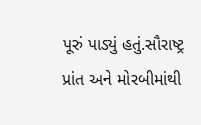પૂરું પાડ્યું હતું.સૌરાષ્ટ્ર પ્રાંત અને મોરબીમાંથી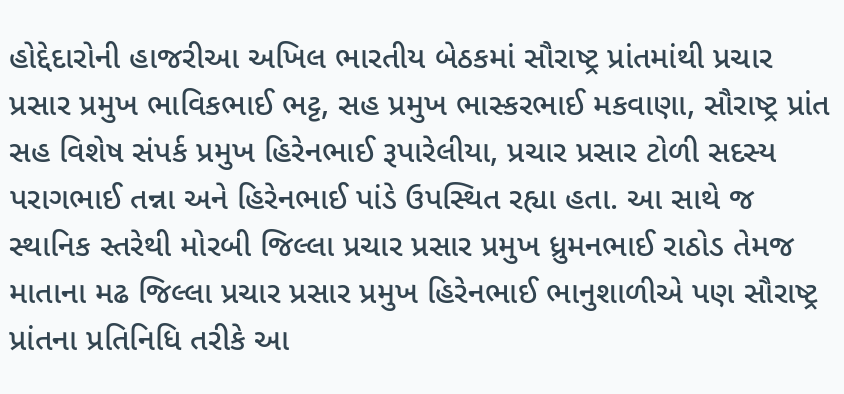હોદ્દેદારોની હાજરીઆ અખિલ ભારતીય બેઠકમાં સૌરાષ્ટ્ર પ્રાંતમાંથી પ્રચાર પ્રસાર પ્રમુખ ભાવિકભાઈ ભટ્ટ, સહ પ્રમુખ ભાસ્કરભાઈ મકવાણા, સૌરાષ્ટ્ર પ્રાંત સહ વિશેષ સંપર્ક પ્રમુખ હિરેનભાઈ રૂપારેલીયા, પ્રચાર પ્રસાર ટોળી સદસ્ય પરાગભાઈ તન્ના અને હિરેનભાઈ પાંડે ઉપસ્થિત રહ્યા હતા. આ સાથે જ સ્થાનિક સ્તરેથી મોરબી જિલ્લા પ્રચાર પ્રસાર પ્રમુખ ધ્રુમનભાઈ રાઠોડ તેમજ માતાના મઢ જિલ્લા પ્રચાર પ્રસાર પ્રમુખ હિરેનભાઈ ભાનુશાળીએ પણ સૌરાષ્ટ્ર પ્રાંતના પ્રતિનિધિ તરીકે આ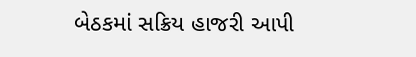બેઠકમાં સક્રિય હાજરી આપી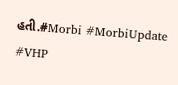હતી.#Morbi #MorbiUpdate #VHP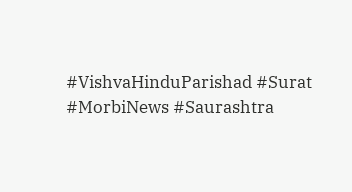#VishvaHinduParishad #Surat #MorbiNews #Saurashtra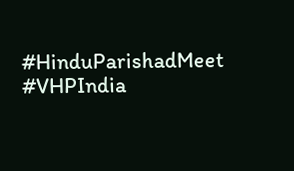#HinduParishadMeet #VHPIndia